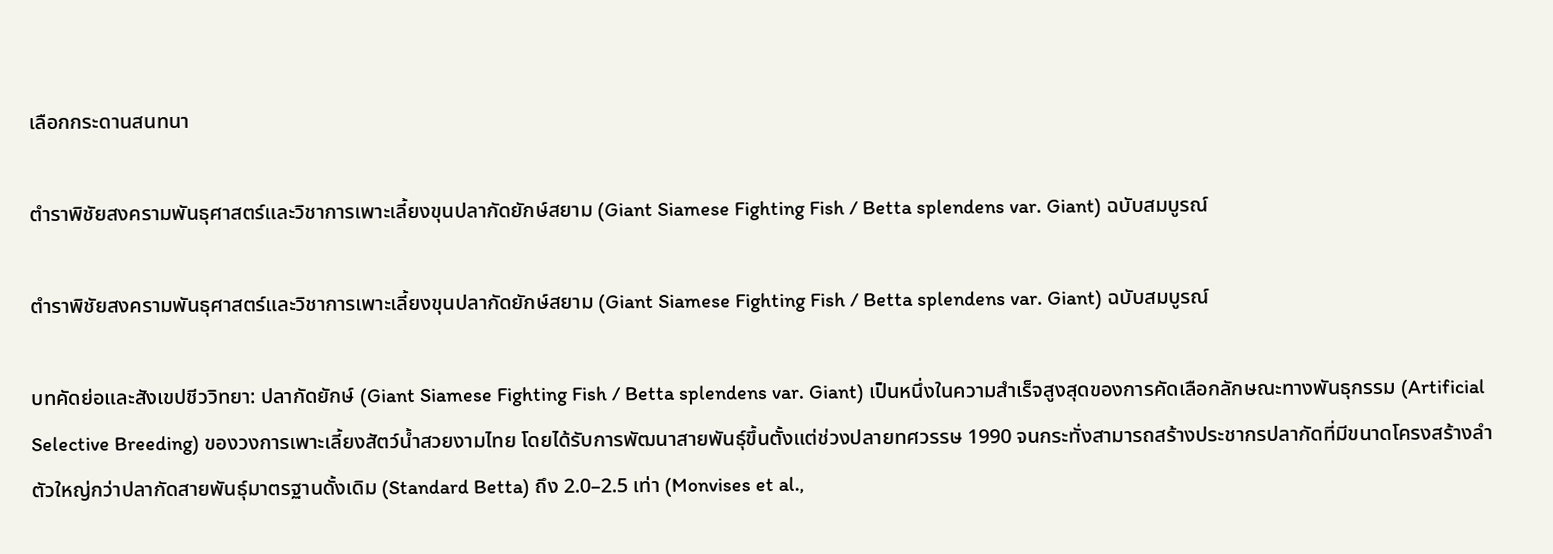เลือกกระดานสนทนา

ตำราพิชัยสงครามพันธุศาสตร์และวิชาการเพาะเลี้ยงขุนปลากัดยักษ์สยาม (Giant Siamese Fighting Fish / Betta splendens var. Giant) ฉบับสมบูรณ์

ตำราพิชัยสงครามพันธุศาสตร์และวิชาการเพาะเลี้ยงขุนปลากัดยักษ์สยาม (Giant Siamese Fighting Fish / Betta splendens var. Giant) ฉบับสมบูรณ์

บทคัดย่อและสังเขปชีววิทยา: ปลากัดยักษ์ (Giant Siamese Fighting Fish / Betta splendens var. Giant) เป็นหนึ่งในความสำเร็จสูงสุดของการคัดเลือกลักษณะทางพันธุกรรม (Artificial Selective Breeding) ของวงการเพาะเลี้ยงสัตว์น้ำสวยงามไทย โดยได้รับการพัฒนาสายพันธุ์ขึ้นตั้งแต่ช่วงปลายทศวรรษ 1990 จนกระทั่งสามารถสร้างประชากรปลากัดที่มีขนาดโครงสร้างลำตัวใหญ่กว่าปลากัดสายพันธุ์มาตรฐานดั้งเดิม (Standard Betta) ถึง 2.0–2.5 เท่า (Monvises et al.,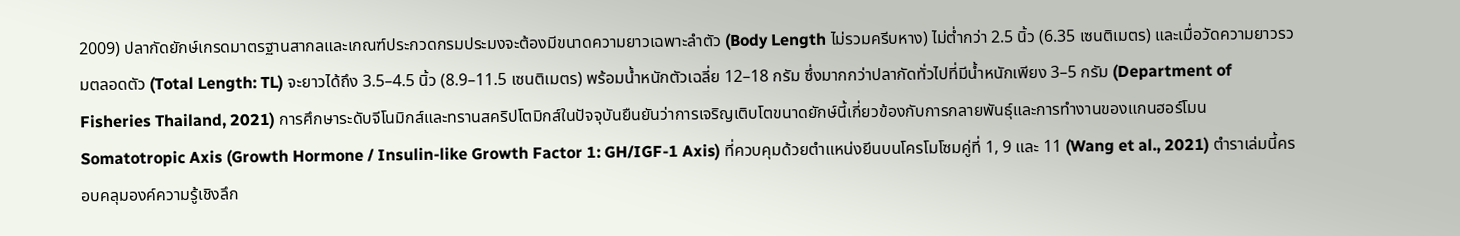2009) ปลากัดยักษ์เกรดมาตรฐานสากลและเกณฑ์ประกวดกรมประมงจะต้องมีขนาดความยาวเฉพาะลำตัว (Body Length ไม่รวมครีบหาง) ไม่ต่ำกว่า 2.5 นิ้ว (6.35 เซนติเมตร) และเมื่อวัดความยาวรวมตลอดตัว (Total Length: TL) จะยาวได้ถึง 3.5–4.5 นิ้ว (8.9–11.5 เซนติเมตร) พร้อมน้ำหนักตัวเฉลี่ย 12–18 กรัม ซึ่งมากกว่าปลากัดทั่วไปที่มีน้ำหนักเพียง 3–5 กรัม (Department of Fisheries Thailand, 2021) การศึกษาระดับจีโนมิกส์และทรานสคริปโตมิกส์ในปัจจุบันยืนยันว่าการเจริญเติบโตขนาดยักษ์นี้เกี่ยวข้องกับการกลายพันธุ์และการทำงานของแกนฮอร์โมน Somatotropic Axis (Growth Hormone / Insulin-like Growth Factor 1: GH/IGF-1 Axis) ที่ควบคุมด้วยตำแหน่งยีนบนโครโมโซมคู่ที่ 1, 9 และ 11 (Wang et al., 2021) ตำราเล่มนี้ครอบคลุมองค์ความรู้เชิงลึก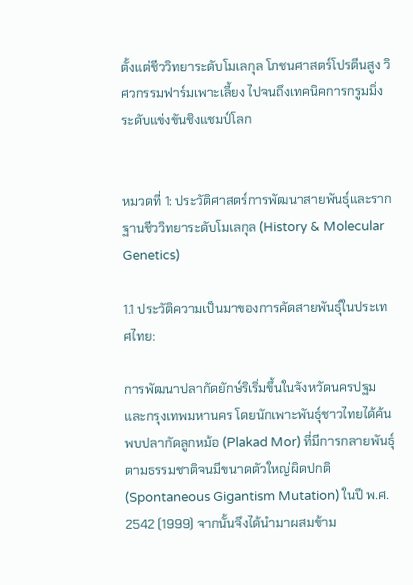ตั้งแต่ชีววิทยาระดับโมเลกุล โภชนศาสตร์โปรตีนสูง วิศวกรรมฟาร์มเพาะเลี้ยง ไปจนถึงเทคนิคการกรูมมิ่งระดับแข่งขันชิงแชมป์โลก


หมวดที่ 1: ประวัติศาสตร์การพัฒนาสายพันธุ์และรากฐานชีววิทยาระดับโมเลกุล (History & Molecular Genetics)

1.1 ประวัติความเป็นมาของการคัดสายพันธุ์ในประเทศไทย:

การพัฒนาปลากัดยักษ์ริเริ่มขึ้นในจังหวัดนครปฐมและกรุงเทพมหานคร โดยนักเพาะพันธุ์ชาวไทยได้ค้นพบปลากัดลูกหม้อ (Plakad Mor) ที่มีการกลายพันธุ์ตามธรรมชาติจนมีขนาดตัวใหญ่ผิดปกติ (Spontaneous Gigantism Mutation) ในปี พ.ศ. 2542 (1999) จากนั้นจึงได้นำมาผสมข้าม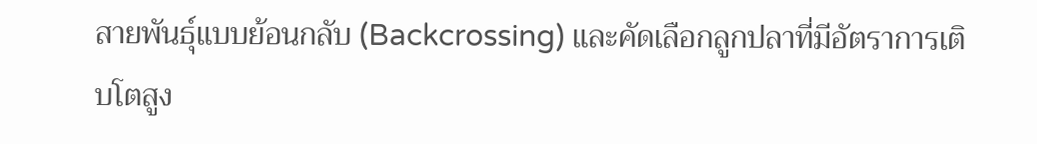สายพันธุ์แบบย้อนกลับ (Backcrossing) และคัดเลือกลูกปลาที่มีอัตราการเติบโตสูง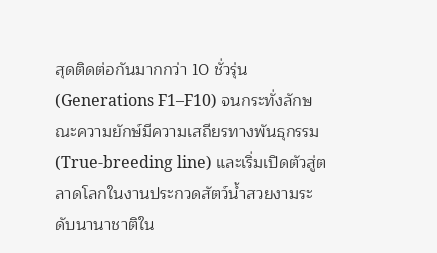สุดติดต่อกันมากกว่า 10 ชั่วรุ่น (Generations F1–F10) จนกระทั่งลักษณะความยักษ์มีความเสถียรทางพันธุกรรม (True-breeding line) และเริ่มเปิดตัวสู่ตลาดโลกในงานประกวดสัตว์น้ำสวยงามระดับนานาชาติใน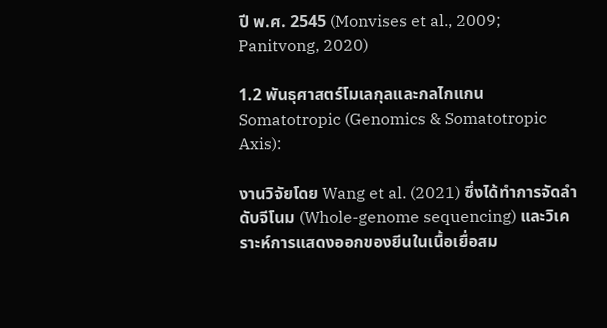ปี พ.ศ. 2545 (Monvises et al., 2009; Panitvong, 2020)

1.2 พันธุศาสตร์โมเลกุลและกลไกแกน Somatotropic (Genomics & Somatotropic Axis):

งานวิจัยโดย Wang et al. (2021) ซึ่งได้ทำการจัดลำดับจีโนม (Whole-genome sequencing) และวิเคราะห์การแสดงออกของยีนในเนื้อเยื่อสม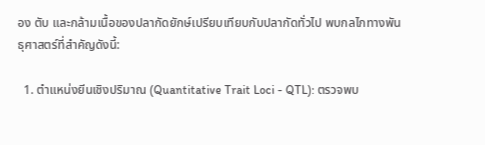อง ตับ และกล้ามเนื้อของปลากัดยักษ์เปรียบเทียบกับปลากัดทั่วไป พบกลไกทางพันธุศาสตร์ที่สำคัญดังนี้:

  1. ตำแหน่งยีนเชิงปริมาณ (Quantitative Trait Loci - QTL): ตรวจพบ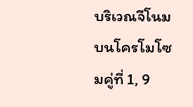บริเวณจีโนมบนโครโมโซมคู่ที่ 1, 9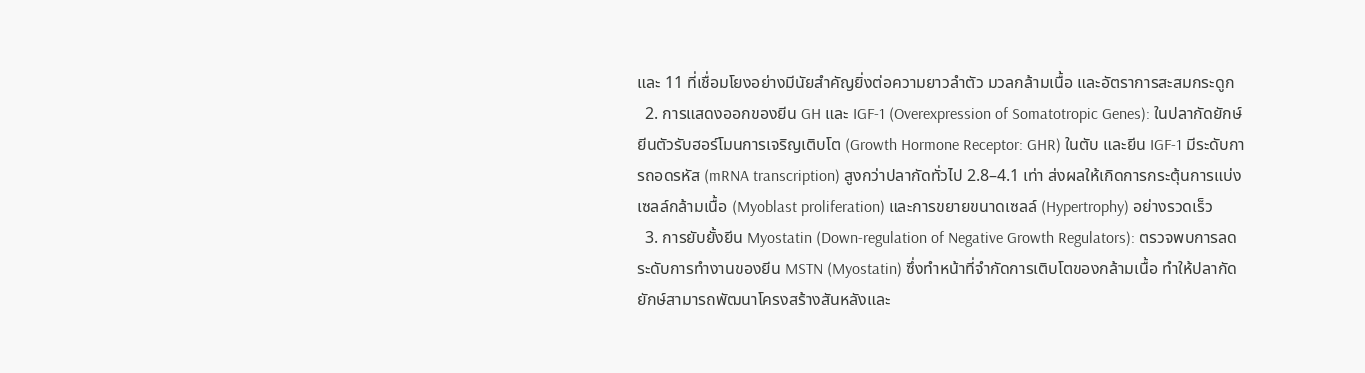และ 11 ที่เชื่อมโยงอย่างมีนัยสำคัญยิ่งต่อความยาวลำตัว มวลกล้ามเนื้อ และอัตราการสะสมกระดูก
  2. การแสดงออกของยีน GH และ IGF-1 (Overexpression of Somatotropic Genes): ในปลากัดยักษ์ ยีนตัวรับฮอร์โมนการเจริญเติบโต (Growth Hormone Receptor: GHR) ในตับ และยีน IGF-1 มีระดับการถอดรหัส (mRNA transcription) สูงกว่าปลากัดทั่วไป 2.8–4.1 เท่า ส่งผลให้เกิดการกระตุ้นการแบ่งเซลล์กล้ามเนื้อ (Myoblast proliferation) และการขยายขนาดเซลล์ (Hypertrophy) อย่างรวดเร็ว
  3. การยับยั้งยีน Myostatin (Down-regulation of Negative Growth Regulators): ตรวจพบการลดระดับการทำงานของยีน MSTN (Myostatin) ซึ่งทำหน้าที่จำกัดการเติบโตของกล้ามเนื้อ ทำให้ปลากัดยักษ์สามารถพัฒนาโครงสร้างสันหลังและ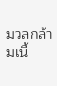มวลกล้ามเนื้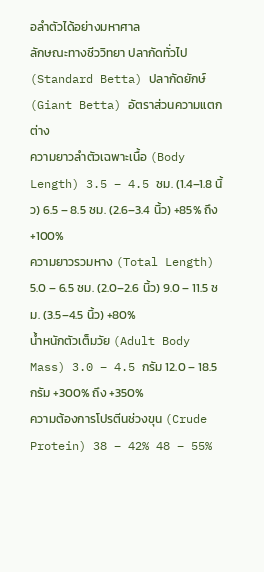อลำตัวได้อย่างมหาศาล
ลักษณะทางชีววิทยา ปลากัดทั่วไป (Standard Betta) ปลากัดยักษ์ (Giant Betta) อัตราส่วนความแตกต่าง
ความยาวลำตัวเฉพาะเนื้อ (Body Length) 3.5 – 4.5 ซม. (1.4–1.8 นิ้ว) 6.5 – 8.5 ซม. (2.6–3.4 นิ้ว) +85% ถึง +100%
ความยาวรวมหาง (Total Length) 5.0 – 6.5 ซม. (2.0–2.6 นิ้ว) 9.0 – 11.5 ซม. (3.5–4.5 นิ้ว) +80%
น้ำหนักตัวเต็มวัย (Adult Body Mass) 3.0 – 4.5 กรัม 12.0 – 18.5 กรัม +300% ถึง +350%
ความต้องการโปรตีนช่วงขุน (Crude Protein) 38 – 42% 48 – 55%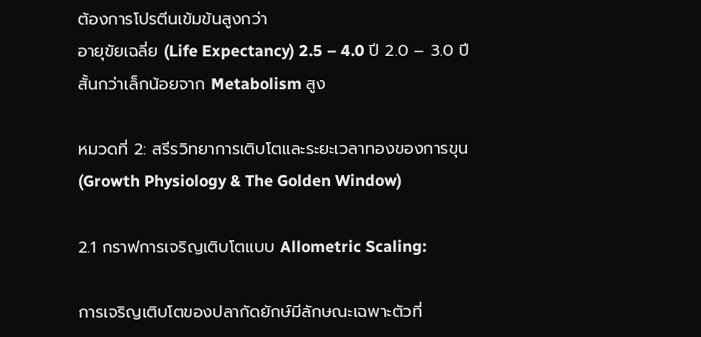ต้องการโปรตีนเข้มข้นสูงกว่า
อายุขัยเฉลี่ย (Life Expectancy) 2.5 – 4.0 ปี 2.0 – 3.0 ปี สั้นกว่าเล็กน้อยจาก Metabolism สูง

หมวดที่ 2: สรีรวิทยาการเติบโตและระยะเวลาทองของการขุน (Growth Physiology & The Golden Window)

2.1 กราฟการเจริญเติบโตแบบ Allometric Scaling:

การเจริญเติบโตของปลากัดยักษ์มีลักษณะเฉพาะตัวที่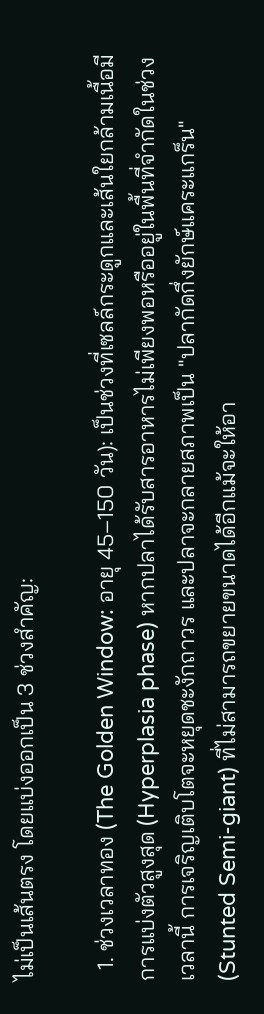ไม่เป็นเส้นตรง โดยแบ่งออกเป็น 3 ช่วงสำคัญ:

  1. ช่วงเวลาทอง (The Golden Window: อายุ 45–150 วัน): เป็นช่วงที่เซลล์กระดูกและเส้นใยกล้ามเนื้อมีการแบ่งตัวสูงสุด (Hyperplasia phase) หากปลาได้รับสารอาหารไม่เพียงพอหรืออยู่ในพื้นที่จำกัดในช่วงเวลานี้ การเจริญเติบโตจะหยุดชะงักถาวร และปลาจะกลายสภาพเป็น "ปลากัดกึ่งยักษ์แคระแกร็น" (Stunted Semi-giant) ที่ไม่สามารถขยายขนาดได้อีกแม้จะให้อา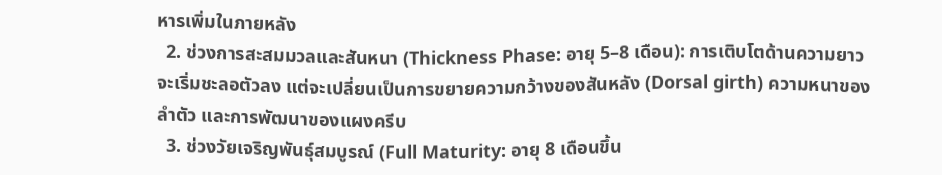หารเพิ่มในภายหลัง
  2. ช่วงการสะสมมวลและสันหนา (Thickness Phase: อายุ 5–8 เดือน): การเติบโตด้านความยาวจะเริ่มชะลอตัวลง แต่จะเปลี่ยนเป็นการขยายความกว้างของสันหลัง (Dorsal girth) ความหนาของลำตัว และการพัฒนาของแผงครีบ
  3. ช่วงวัยเจริญพันธุ์สมบูรณ์ (Full Maturity: อายุ 8 เดือนขึ้น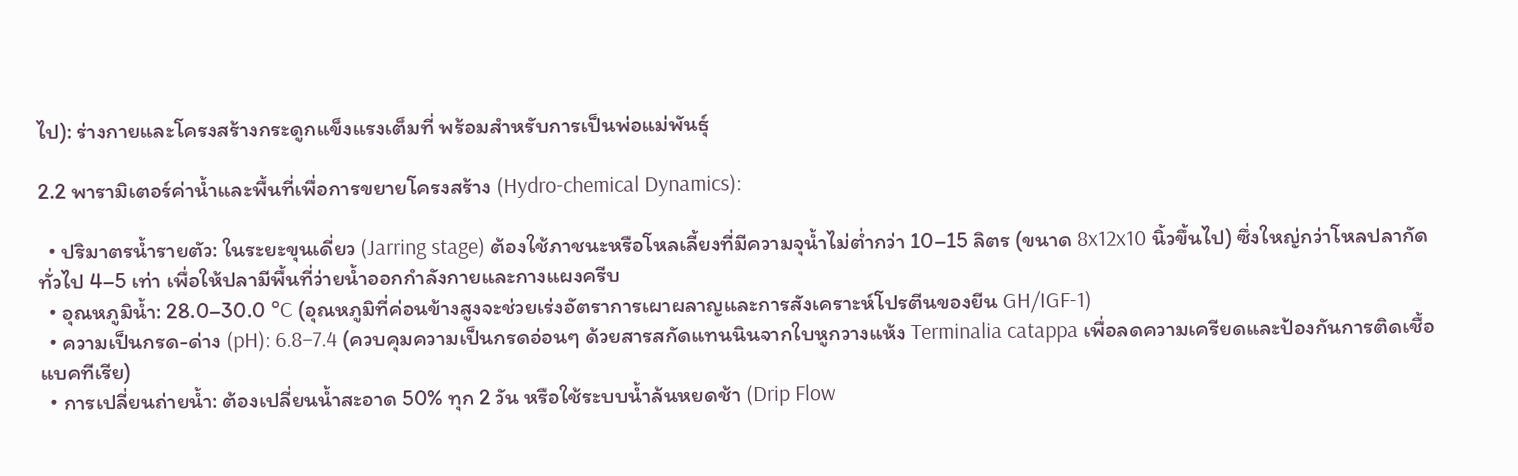ไป): ร่างกายและโครงสร้างกระดูกแข็งแรงเต็มที่ พร้อมสำหรับการเป็นพ่อแม่พันธุ์

2.2 พารามิเตอร์ค่าน้ำและพื้นที่เพื่อการขยายโครงสร้าง (Hydro-chemical Dynamics):

  • ปริมาตรน้ำรายตัว: ในระยะขุนเดี่ยว (Jarring stage) ต้องใช้ภาชนะหรือโหลเลี้ยงที่มีความจุน้ำไม่ต่ำกว่า 10–15 ลิตร (ขนาด 8x12x10 นิ้วขึ้นไป) ซึ่งใหญ่กว่าโหลปลากัดทั่วไป 4–5 เท่า เพื่อให้ปลามีพื้นที่ว่ายน้ำออกกำลังกายและกางแผงครีบ
  • อุณหภูมิน้ำ: 28.0–30.0 °C (อุณหภูมิที่ค่อนข้างสูงจะช่วยเร่งอัตราการเผาผลาญและการสังเคราะห์โปรตีนของยีน GH/IGF-1)
  • ความเป็นกรด-ด่าง (pH): 6.8–7.4 (ควบคุมความเป็นกรดอ่อนๆ ด้วยสารสกัดแทนนินจากใบหูกวางแห้ง Terminalia catappa เพื่อลดความเครียดและป้องกันการติดเชื้อแบคทีเรีย)
  • การเปลี่ยนถ่ายน้ำ: ต้องเปลี่ยนน้ำสะอาด 50% ทุก 2 วัน หรือใช้ระบบน้ำล้นหยดช้า (Drip Flow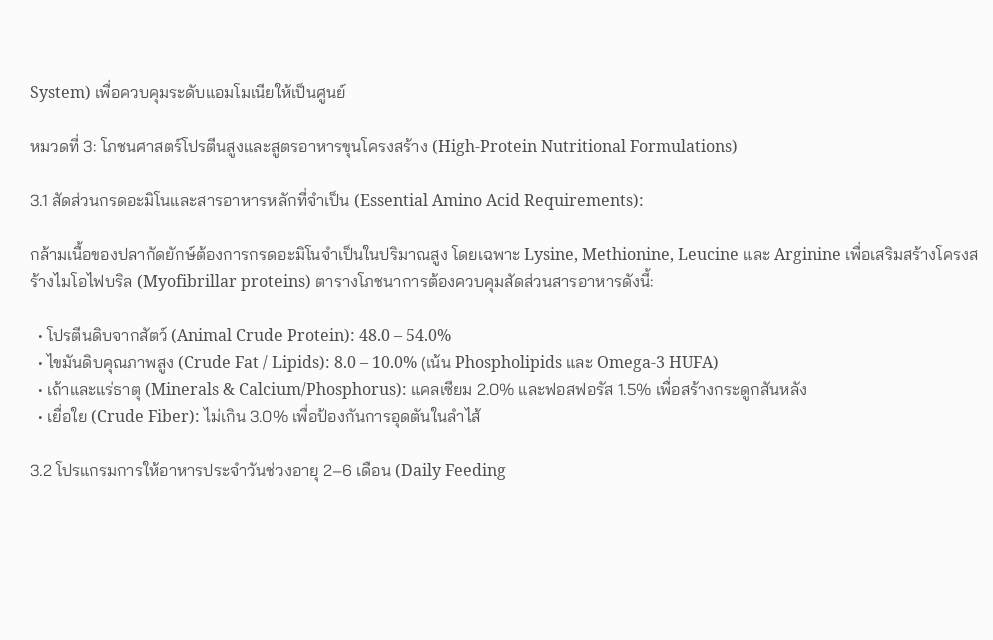System) เพื่อควบคุมระดับแอมโมเนียให้เป็นศูนย์

หมวดที่ 3: โภชนศาสตร์โปรตีนสูงและสูตรอาหารขุนโครงสร้าง (High-Protein Nutritional Formulations)

3.1 สัดส่วนกรดอะมิโนและสารอาหารหลักที่จำเป็น (Essential Amino Acid Requirements):

กล้ามเนื้อของปลากัดยักษ์ต้องการกรดอะมิโนจำเป็นในปริมาณสูง โดยเฉพาะ Lysine, Methionine, Leucine และ Arginine เพื่อเสริมสร้างโครงสร้างไมโอไฟบริล (Myofibrillar proteins) ตารางโภชนาการต้องควบคุมสัดส่วนสารอาหารดังนี้:

  • โปรตีนดิบจากสัตว์ (Animal Crude Protein): 48.0 – 54.0%
  • ไขมันดิบคุณภาพสูง (Crude Fat / Lipids): 8.0 – 10.0% (เน้น Phospholipids และ Omega-3 HUFA)
  • เถ้าและแร่ธาตุ (Minerals & Calcium/Phosphorus): แคลเซียม 2.0% และฟอสฟอรัส 1.5% เพื่อสร้างกระดูกสันหลัง
  • เยื่อใย (Crude Fiber): ไม่เกิน 3.0% เพื่อป้องกันการอุดตันในลำไส้

3.2 โปรแกรมการให้อาหารประจำวันช่วงอายุ 2–6 เดือน (Daily Feeding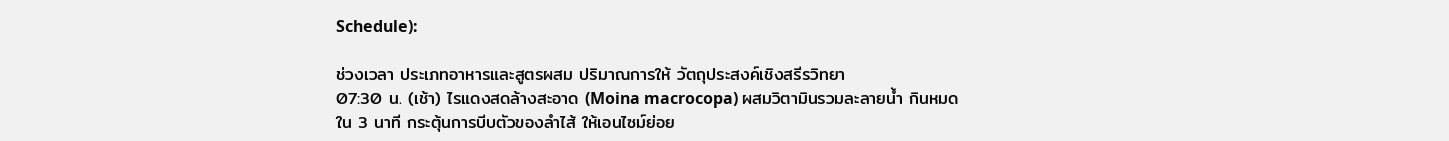Schedule):

ช่วงเวลา ประเภทอาหารและสูตรผสม ปริมาณการให้ วัตถุประสงค์เชิงสรีรวิทยา
07:30 น. (เช้า) ไรแดงสดล้างสะอาด (Moina macrocopa) ผสมวิตามินรวมละลายน้ำ กินหมดใน 3 นาที กระตุ้นการบีบตัวของลำไส้ ให้เอนไซม์ย่อย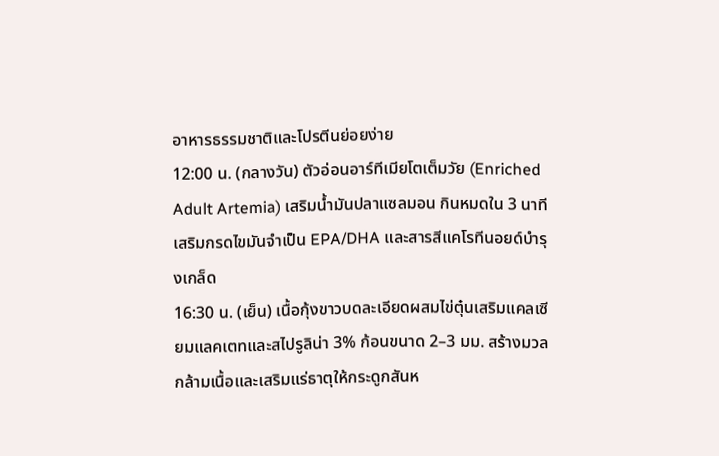อาหารธรรมชาติและโปรตีนย่อยง่าย
12:00 น. (กลางวัน) ตัวอ่อนอาร์ทีเมียโตเต็มวัย (Enriched Adult Artemia) เสริมน้ำมันปลาแซลมอน กินหมดใน 3 นาที เสริมกรดไขมันจำเป็น EPA/DHA และสารสีแคโรทีนอยด์บำรุงเกล็ด
16:30 น. (เย็น) เนื้อกุ้งขาวบดละเอียดผสมไข่ตุ๋นเสริมแคลเซียมแลคเตทและสไปรูลิน่า 3% ก้อนขนาด 2–3 มม. สร้างมวลกล้ามเนื้อและเสริมแร่ธาตุให้กระดูกสันห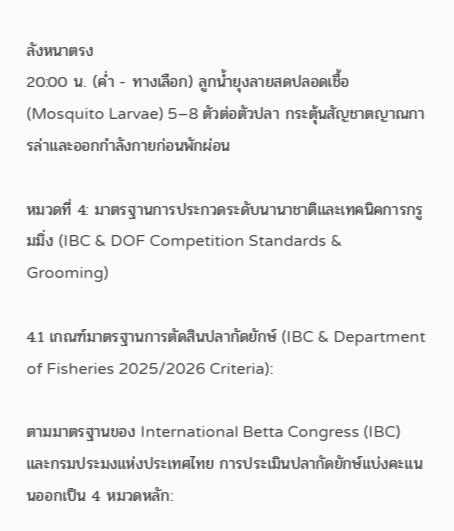ลังหนาตรง
20:00 น. (ค่ำ - ทางเลือก) ลูกน้ำยุงลายสดปลอดเชื้อ (Mosquito Larvae) 5–8 ตัวต่อตัวปลา กระตุ้นสัญชาตญาณการล่าและออกกำลังกายก่อนพักผ่อน

หมวดที่ 4: มาตรฐานการประกวดระดับนานาชาติและเทคนิคการกรูมมิ่ง (IBC & DOF Competition Standards & Grooming)

4.1 เกณฑ์มาตรฐานการตัดสินปลากัดยักษ์ (IBC & Department of Fisheries 2025/2026 Criteria):

ตามมาตรฐานของ International Betta Congress (IBC) และกรมประมงแห่งประเทศไทย การประเมินปลากัดยักษ์แบ่งคะแนนออกเป็น 4 หมวดหลัก: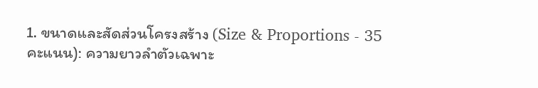1. ขนาดและสัดส่วนโครงสร้าง (Size & Proportions - 35 คะแนน): ความยาวลำตัวเฉพาะ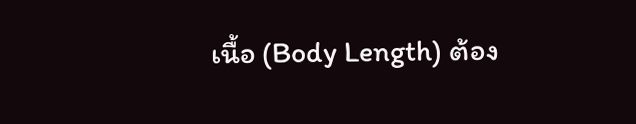เนื้อ (Body Length) ต้อง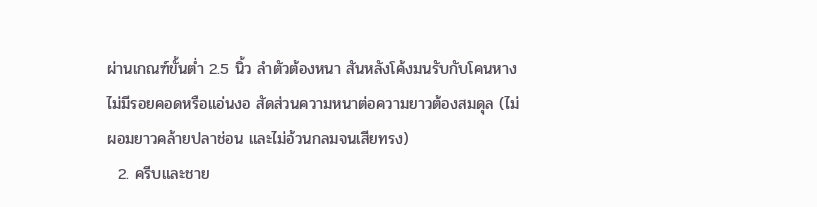ผ่านเกณฑ์ขั้นต่ำ 2.5 นิ้ว ลำตัวต้องหนา สันหลังโค้งมนรับกับโคนหาง ไม่มีรอยคอดหรือแอ่นงอ สัดส่วนความหนาต่อความยาวต้องสมดุล (ไม่ผอมยาวคล้ายปลาช่อน และไม่อ้วนกลมจนเสียทรง)
  2. ครีบและชาย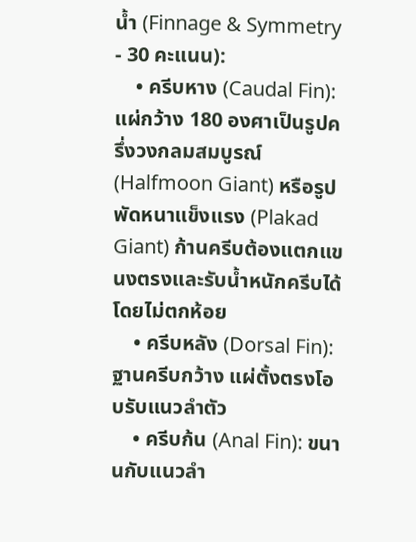น้ำ (Finnage & Symmetry - 30 คะแนน):
    • ครีบหาง (Caudal Fin): แผ่กว้าง 180 องศาเป็นรูปครึ่งวงกลมสมบูรณ์ (Halfmoon Giant) หรือรูปพัดหนาแข็งแรง (Plakad Giant) ก้านครีบต้องแตกแขนงตรงและรับน้ำหนักครีบได้โดยไม่ตกห้อย
    • ครีบหลัง (Dorsal Fin): ฐานครีบกว้าง แผ่ตั้งตรงโอบรับแนวลำตัว
    • ครีบก้น (Anal Fin): ขนานกับแนวลำ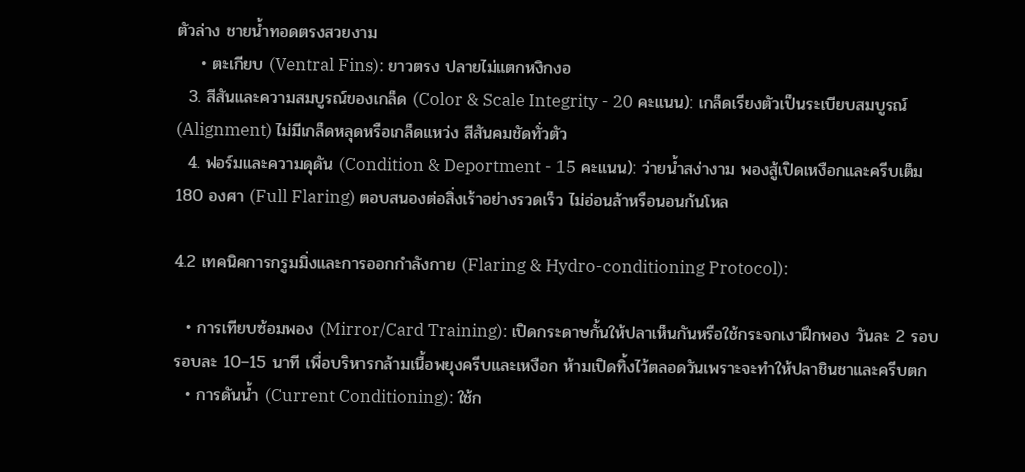ตัวล่าง ชายน้ำทอดตรงสวยงาม
    • ตะเกียบ (Ventral Fins): ยาวตรง ปลายไม่แตกหงิกงอ
  3. สีสันและความสมบูรณ์ของเกล็ด (Color & Scale Integrity - 20 คะแนน): เกล็ดเรียงตัวเป็นระเบียบสมบูรณ์ (Alignment) ไม่มีเกล็ดหลุดหรือเกล็ดแหว่ง สีสันคมชัดทั่วตัว
  4. ฟอร์มและความดุดัน (Condition & Deportment - 15 คะแนน): ว่ายน้ำสง่างาม พองสู้เปิดเหงือกและครีบเต็ม 180 องศา (Full Flaring) ตอบสนองต่อสิ่งเร้าอย่างรวดเร็ว ไม่อ่อนล้าหรือนอนก้นโหล

4.2 เทคนิคการกรูมมิ่งและการออกกำลังกาย (Flaring & Hydro-conditioning Protocol):

  • การเทียบซ้อมพอง (Mirror/Card Training): เปิดกระดาษกั้นให้ปลาเห็นกันหรือใช้กระจกเงาฝึกพอง วันละ 2 รอบ รอบละ 10–15 นาที เพื่อบริหารกล้ามเนื้อพยุงครีบและเหงือก ห้ามเปิดทิ้งไว้ตลอดวันเพราะจะทำให้ปลาชินชาและครีบตก
  • การดันน้ำ (Current Conditioning): ใช้ก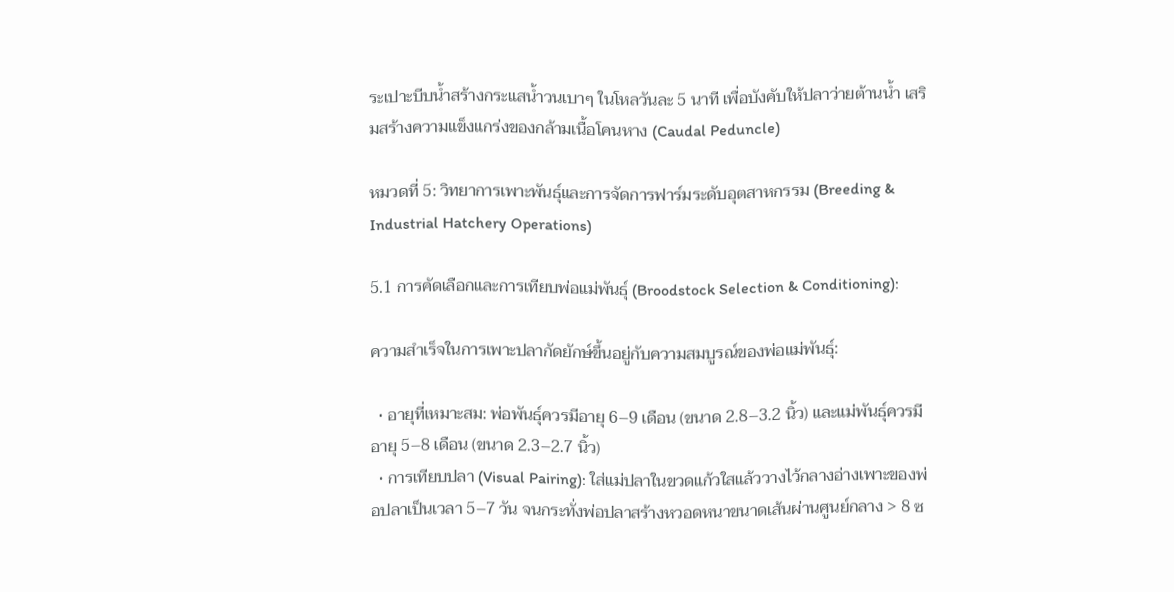ระเปาะบีบน้ำสร้างกระแสน้ำวนเบาๆ ในโหลวันละ 5 นาที เพื่อบังคับให้ปลาว่ายต้านน้ำ เสริมสร้างความแข็งแกร่งของกล้ามเนื้อโคนหาง (Caudal Peduncle)

หมวดที่ 5: วิทยาการเพาะพันธุ์และการจัดการฟาร์มระดับอุตสาหกรรม (Breeding & Industrial Hatchery Operations)

5.1 การคัดเลือกและการเทียบพ่อแม่พันธุ์ (Broodstock Selection & Conditioning):

ความสำเร็จในการเพาะปลากัดยักษ์ขึ้นอยู่กับความสมบูรณ์ของพ่อแม่พันธุ์:

  • อายุที่เหมาะสม: พ่อพันธุ์ควรมีอายุ 6–9 เดือน (ขนาด 2.8–3.2 นิ้ว) และแม่พันธุ์ควรมีอายุ 5–8 เดือน (ขนาด 2.3–2.7 นิ้ว)
  • การเทียบปลา (Visual Pairing): ใส่แม่ปลาในขวดแก้วใสแล้ววางไว้กลางอ่างเพาะของพ่อปลาเป็นเวลา 5–7 วัน จนกระทั่งพ่อปลาสร้างหวอดหนาขนาดเส้นผ่านศูนย์กลาง > 8 ซ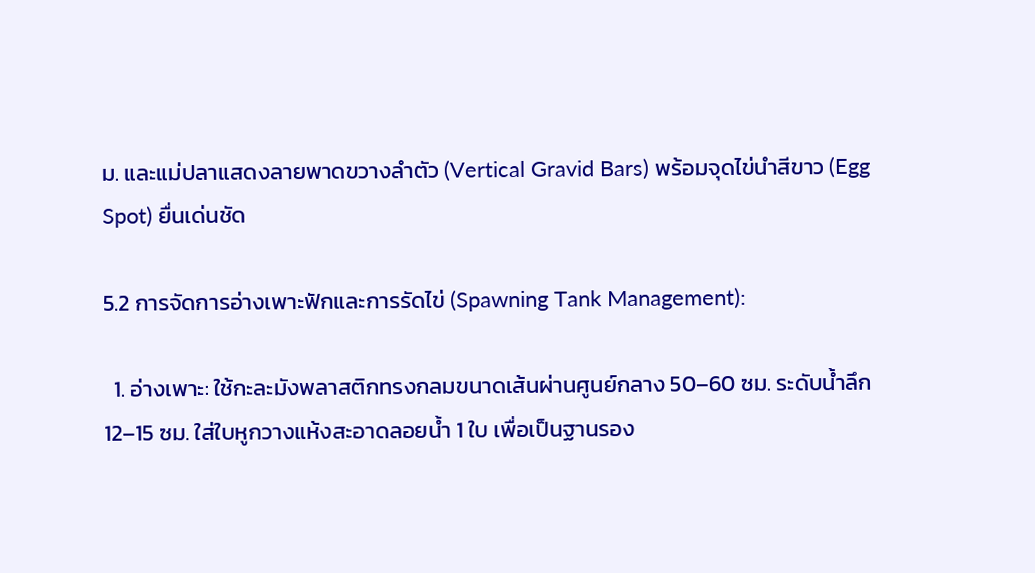ม. และแม่ปลาแสดงลายพาดขวางลำตัว (Vertical Gravid Bars) พร้อมจุดไข่นำสีขาว (Egg Spot) ยื่นเด่นชัด

5.2 การจัดการอ่างเพาะฟักและการรัดไข่ (Spawning Tank Management):

  1. อ่างเพาะ: ใช้กะละมังพลาสติกทรงกลมขนาดเส้นผ่านศูนย์กลาง 50–60 ซม. ระดับน้ำลึก 12–15 ซม. ใส่ใบหูกวางแห้งสะอาดลอยน้ำ 1 ใบ เพื่อเป็นฐานรอง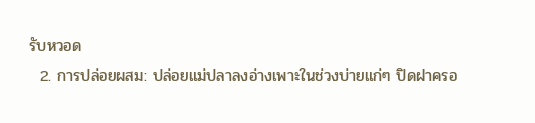รับหวอด
  2. การปล่อยผสม: ปล่อยแม่ปลาลงอ่างเพาะในช่วงบ่ายแก่ๆ ปิดฝาครอ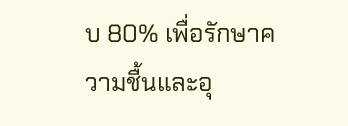บ 80% เพื่อรักษาความชื้นและอุ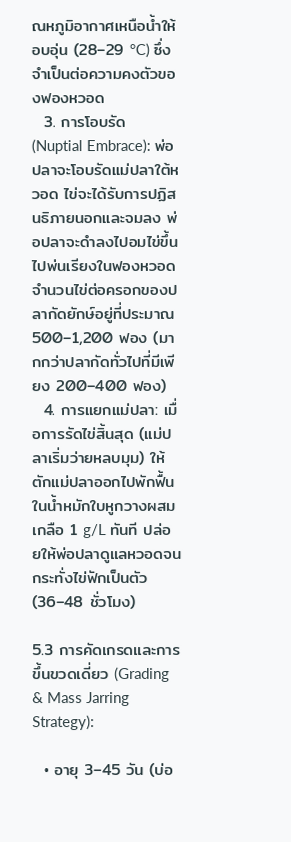ณหภูมิอากาศเหนือน้ำให้อบอุ่น (28–29 °C) ซึ่งจำเป็นต่อความคงตัวของฟองหวอด
  3. การโอบรัด (Nuptial Embrace): พ่อปลาจะโอบรัดแม่ปลาใต้หวอด ไข่จะได้รับการปฏิสนธิภายนอกและจมลง พ่อปลาจะดำลงไปอมไข่ขึ้นไปพ่นเรียงในฟองหวอด จำนวนไข่ต่อครอกของปลากัดยักษ์อยู่ที่ประมาณ 500–1,200 ฟอง (มากกว่าปลากัดทั่วไปที่มีเพียง 200–400 ฟอง)
  4. การแยกแม่ปลา: เมื่อการรัดไข่สิ้นสุด (แม่ปลาเริ่มว่ายหลบมุม) ให้ตักแม่ปลาออกไปพักฟื้นในน้ำหมักใบหูกวางผสมเกลือ 1 g/L ทันที ปล่อยให้พ่อปลาดูแลหวอดจนกระทั่งไข่ฟักเป็นตัว (36–48 ชั่วโมง)

5.3 การคัดเกรดและการขึ้นขวดเดี่ยว (Grading & Mass Jarring Strategy):

  • อายุ 3–45 วัน (บ่อ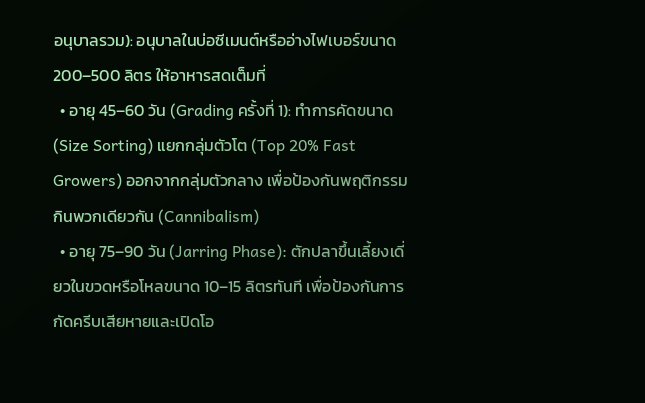อนุบาลรวม): อนุบาลในบ่อซีเมนต์หรืออ่างไฟเบอร์ขนาด 200–500 ลิตร ให้อาหารสดเต็มที่
  • อายุ 45–60 วัน (Grading ครั้งที่ 1): ทำการคัดขนาด (Size Sorting) แยกกลุ่มตัวโต (Top 20% Fast Growers) ออกจากกลุ่มตัวกลาง เพื่อป้องกันพฤติกรรมกินพวกเดียวกัน (Cannibalism)
  • อายุ 75–90 วัน (Jarring Phase): ตักปลาขึ้นเลี้ยงเดี่ยวในขวดหรือโหลขนาด 10–15 ลิตรทันที เพื่อป้องกันการกัดครีบเสียหายและเปิดโอ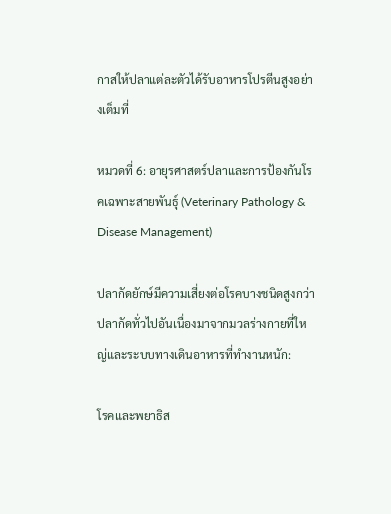กาสให้ปลาแต่ละตัวได้รับอาหารโปรตีนสูงอย่างเต็มที่

หมวดที่ 6: อายุรศาสตร์ปลาและการป้องกันโรคเฉพาะสายพันธุ์ (Veterinary Pathology & Disease Management)

ปลากัดยักษ์มีความเสี่ยงต่อโรคบางชนิดสูงกว่าปลากัดทั่วไปอันเนื่องมาจากมวลร่างกายที่ใหญ่และระบบทางเดินอาหารที่ทำงานหนัก:

โรคและพยาธิส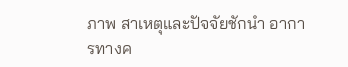ภาพ สาเหตุและปัจจัยชักนำ อาการทางค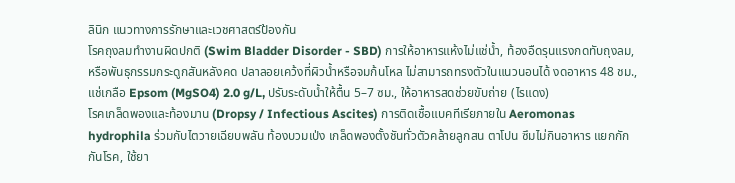ลินิก แนวทางการรักษาและเวชศาสตร์ป้องกัน
โรคถุงลมทำงานผิดปกติ (Swim Bladder Disorder - SBD) การให้อาหารแห้งไม่แช่น้ำ, ท้องอืดรุนแรงกดทับถุงลม, หรือพันธุกรรมกระดูกสันหลังคด ปลาลอยเคว้งที่ผิวน้ำหรือจมก้นโหล ไม่สามารถทรงตัวในแนวนอนได้ งดอาหาร 48 ชม., แช่เกลือ Epsom (MgSO4) 2.0 g/L, ปรับระดับน้ำให้ตื้น 5–7 ซม., ให้อาหารสดช่วยขับถ่าย (ไรแดง)
โรคเกล็ดพองและท้องมาน (Dropsy / Infectious Ascites) การติดเชื้อแบคทีเรียภายใน Aeromonas hydrophila ร่วมกับไตวายเฉียบพลัน ท้องบวมเป่ง เกล็ดพองตั้งชันทั่วตัวคล้ายลูกสน ตาโปน ซึมไม่กินอาหาร แยกกักกันโรค, ใช้ยา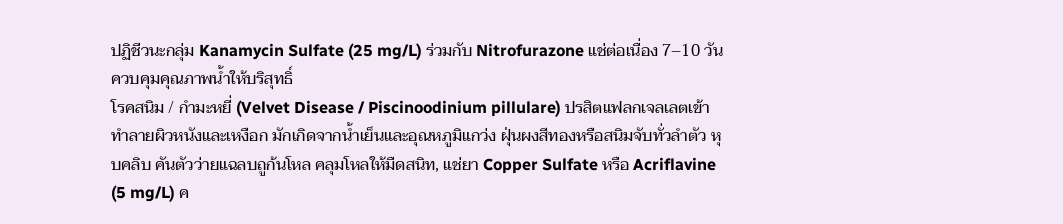ปฏิชีวนะกลุ่ม Kanamycin Sulfate (25 mg/L) ร่วมกับ Nitrofurazone แช่ต่อเนื่อง 7–10 วัน ควบคุมคุณภาพน้ำให้บริสุทธิ์
โรคสนิม / กำมะหยี่ (Velvet Disease / Piscinoodinium pillulare) ปรสิตแฟลกเจลเลตเข้าทำลายผิวหนังและเหงือก มักเกิดจากน้ำเย็นและอุณหภูมิแกว่ง ฝุ่นผงสีทองหรือสนิมจับทั่วลำตัว หุบคลิบ คันตัวว่ายแฉลบถูก้นโหล คลุมโหลให้มืดสนิท, แช่ยา Copper Sulfate หรือ Acriflavine (5 mg/L) ค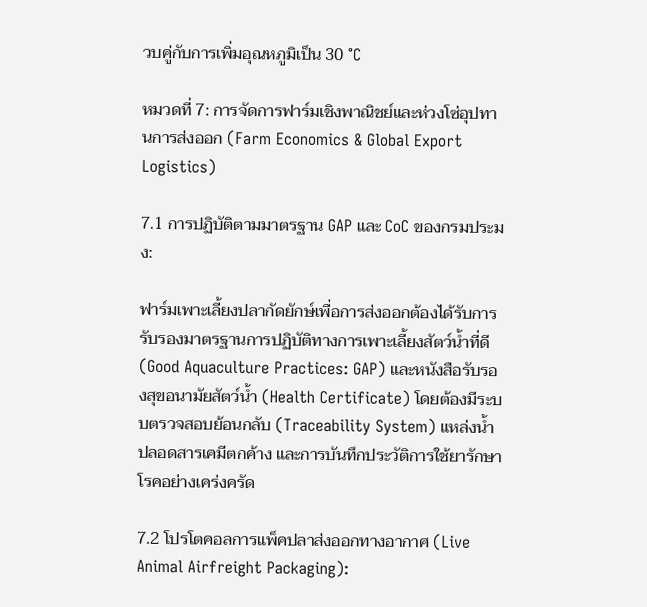วบคู่กับการเพิ่มอุณหภูมิเป็น 30 °C

หมวดที่ 7: การจัดการฟาร์มเชิงพาณิชย์และห่วงโซ่อุปทานการส่งออก (Farm Economics & Global Export Logistics)

7.1 การปฏิบัติตามมาตรฐาน GAP และ CoC ของกรมประมง:

ฟาร์มเพาะเลี้ยงปลากัดยักษ์เพื่อการส่งออกต้องได้รับการรับรองมาตรฐานการปฏิบัติทางการเพาะเลี้ยงสัตว์น้ำที่ดี (Good Aquaculture Practices: GAP) และหนังสือรับรองสุขอนามัยสัตว์น้ำ (Health Certificate) โดยต้องมีระบบตรวจสอบย้อนกลับ (Traceability System) แหล่งน้ำปลอดสารเคมีตกค้าง และการบันทึกประวัติการใช้ยารักษาโรคอย่างเคร่งครัด

7.2 โปรโตคอลการแพ็คปลาส่งออกทางอากาศ (Live Animal Airfreight Packaging):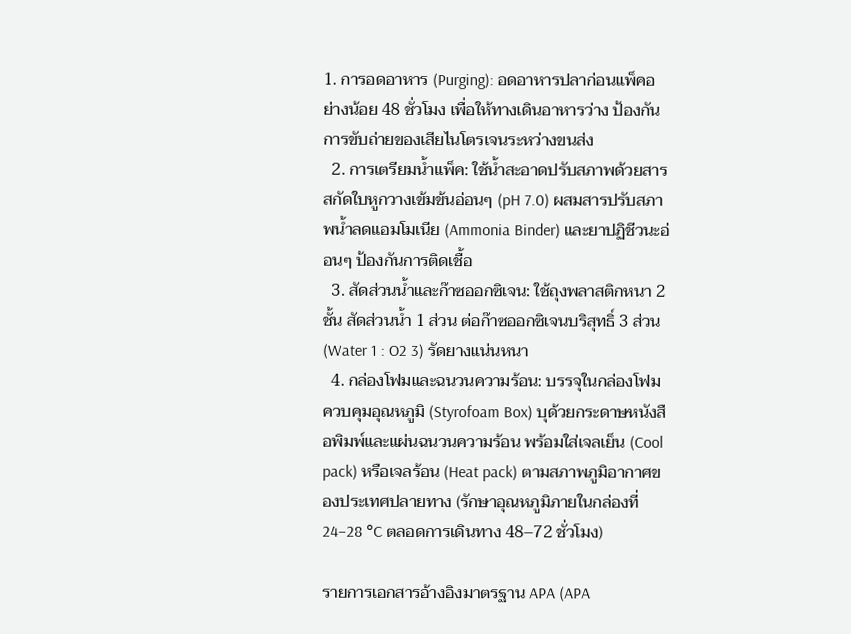1. การอดอาหาร (Purging): อดอาหารปลาก่อนแพ็คอย่างน้อย 48 ชั่วโมง เพื่อให้ทางเดินอาหารว่าง ป้องกันการขับถ่ายของเสียไนโตรเจนระหว่างขนส่ง
  2. การเตรียมน้ำแพ็ค: ใช้น้ำสะอาดปรับสภาพด้วยสารสกัดใบหูกวางเข้มข้นอ่อนๆ (pH 7.0) ผสมสารปรับสภาพน้ำลดแอมโมเนีย (Ammonia Binder) และยาปฏิชีวนะอ่อนๆ ป้องกันการติดเชื้อ
  3. สัดส่วนน้ำและก๊าซออกซิเจน: ใช้ถุงพลาสติกหนา 2 ชั้น สัดส่วนน้ำ 1 ส่วน ต่อก๊าซออกซิเจนบริสุทธิ์ 3 ส่วน (Water 1 : O2 3) รัดยางแน่นหนา
  4. กล่องโฟมและฉนวนความร้อน: บรรจุในกล่องโฟมควบคุมอุณหภูมิ (Styrofoam Box) บุด้วยกระดาษหนังสือพิมพ์และแผ่นฉนวนความร้อน พร้อมใส่เจลเย็น (Cool pack) หรือเจลร้อน (Heat pack) ตามสภาพภูมิอากาศของประเทศปลายทาง (รักษาอุณหภูมิภายในกล่องที่ 24–28 °C ตลอดการเดินทาง 48–72 ชั่วโมง)

รายการเอกสารอ้างอิงมาตรฐาน APA (APA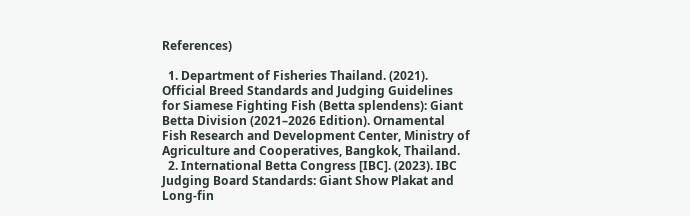References)

  1. Department of Fisheries Thailand. (2021). Official Breed Standards and Judging Guidelines for Siamese Fighting Fish (Betta splendens): Giant Betta Division (2021–2026 Edition). Ornamental Fish Research and Development Center, Ministry of Agriculture and Cooperatives, Bangkok, Thailand.
  2. International Betta Congress [IBC]. (2023). IBC Judging Board Standards: Giant Show Plakat and Long-fin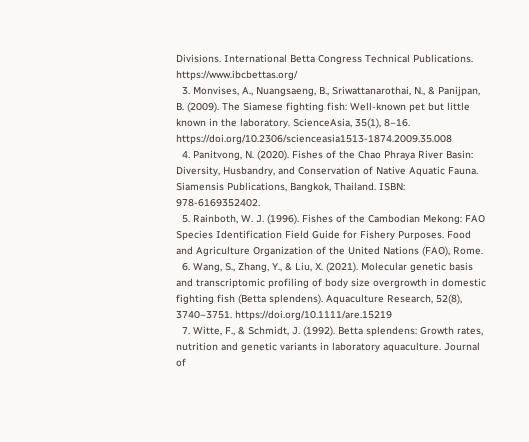Divisions. International Betta Congress Technical Publications. https://www.ibcbettas.org/
  3. Monvises, A., Nuangsaeng, B., Sriwattanarothai, N., & Panijpan, B. (2009). The Siamese fighting fish: Well-known pet but little known in the laboratory. ScienceAsia, 35(1), 8–16. https://doi.org/10.2306/scienceasia1513-1874.2009.35.008
  4. Panitvong, N. (2020). Fishes of the Chao Phraya River Basin: Diversity, Husbandry, and Conservation of Native Aquatic Fauna. Siamensis Publications, Bangkok, Thailand. ISBN: 978-6169352402.
  5. Rainboth, W. J. (1996). Fishes of the Cambodian Mekong: FAO Species Identification Field Guide for Fishery Purposes. Food and Agriculture Organization of the United Nations (FAO), Rome.
  6. Wang, S., Zhang, Y., & Liu, X. (2021). Molecular genetic basis and transcriptomic profiling of body size overgrowth in domestic fighting fish (Betta splendens). Aquaculture Research, 52(8), 3740–3751. https://doi.org/10.1111/are.15219
  7. Witte, F., & Schmidt, J. (1992). Betta splendens: Growth rates, nutrition and genetic variants in laboratory aquaculture. Journal of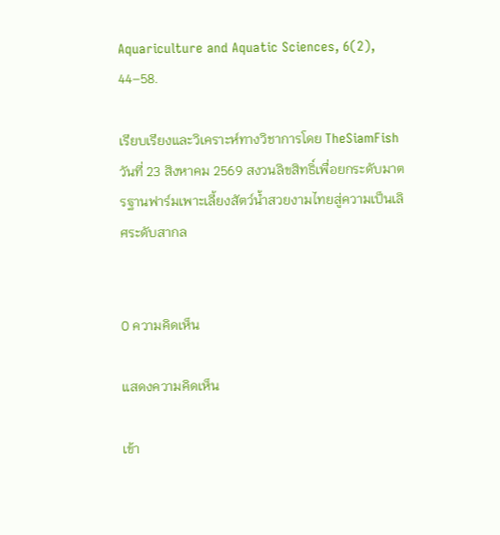Aquariculture and Aquatic Sciences, 6(2), 44–58.

เรียบเรียงและวิเคราะห์ทางวิชาการโดย TheSiamFish วันที่ 23 สิงหาคม 2569 สงวนลิขสิทธิ์เพื่อยกระดับมาตรฐานฟาร์มเพาะเลี้ยงสัตว์น้ำสวยงามไทยสู่ความเป็นเลิศระดับสากล


0 ความคิดเห็น

แสดงความคิดเห็น

เข้า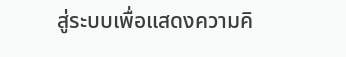สู่ระบบเพื่อแสดงความคิ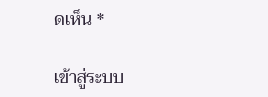ดเห็น *

เข้าสู่ระบบ